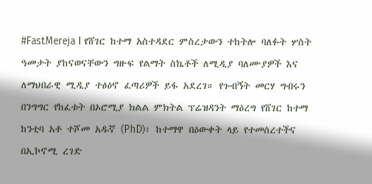#FastMereja I የሸገር ከተማ አስተዳደር ምስረታውን ተከትሎ ባለፉት ሦስት ዓመታት ያከናወናቸውን ግዙፍ የልማት ስኬቶች ለሚዲያ ባለሙያዎች እና ለማህበራዊ ሚዲያ ተፅዕኖ ፈጣሪዎች ይፋ አደረገ። የጉብኝት መርሃ ግብሩን በንግግር የከፈቱት በኦሮሚያ ክልል ምክትል ፕሬዝዳንት ማዕረግ የሸገር ከተማ ከንቲባ አቶ ተሾመ አዱኛ (PhD)፣ ከተማዋ በዕውቀት ላይ የተመሰረተችና በኢኮኖሚ ረገድ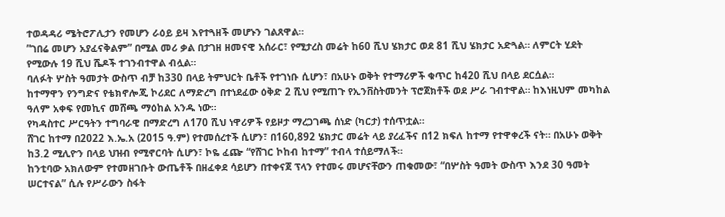ተወዳዳሪ ሜትሮፖሊታን የመሆን ራዕይ ይዛ እየተጓዘች መሆኑን ገልጸዋል።
”ገበሬ መሆን አያፈናቅልም” በሚል መሪ ቃል በታገዘ ዘመናዊ አሰራር፣ የሚታረስ መሬት ከ60 ሺህ ሄክታር ወደ 81 ሺህ ሄክታር አድጓል። ለምርት ሂደት የሚውሉ 19 ሺህ ሼዶች ተገንብተዋል ብሏል።
ባለፉት ሦስት ዓመታት ውስጥ ብቻ ከ330 በላይ ትምህርት ቤቶች የተገነቡ ሲሆን፣ በአሁኑ ወቅት የተማሪዎች ቁጥር ከ420 ሺህ በላይ ደርሷል።
ከተማዋን የንግድና የቴክኖሎጂ ኮሪደር ለማድረግ በተነደፈው ዕቅድ 2 ሺህ የሚጠጉ የኢንቨስትመንት ፕሮጀክቶች ወደ ሥራ ገብተዋል። ከእነዚህም መካከል ዓለም አቀፍ የመኪና መሸጫ ማዕከል አንዱ ነው።
የካዳስተር ሥርዓትን ተግባራዊ በማድረግ ለ170 ሺህ ነዋሪዎች የይዞታ ማረጋገጫ ሰነድ (ካርታ) ተሰጥቷል።
ሸገር ከተማ በ2022 እ.ኤ.አ (2015 ዓ.ም) የተመሰረተች ሲሆን፣ በ160,892 ሄክታር መሬት ላይ ያረፈችና በ12 ክፍለ ከተማ የተዋቀረች ናት። በአሁኑ ወቅት ከ3.2 ሚሊዮን በላይ ህዝብ የሚኖርባት ሲሆን፣ ኮዬ ፈጬ “የሸገር ኮከብ ከተማ” ተብላ ተሰይማለች።
ከንቲባው አክለውም የተመዘገቡት ውጤቶች በዘፈቀደ ሳይሆን በተቀናጀ ፕላን የተመሩ መሆናቸውን ጠቁመው፣ “በሦስት ዓመት ውስጥ እንደ 30 ዓመት ሠርተናል” ሲሉ የሥራውን ስፋት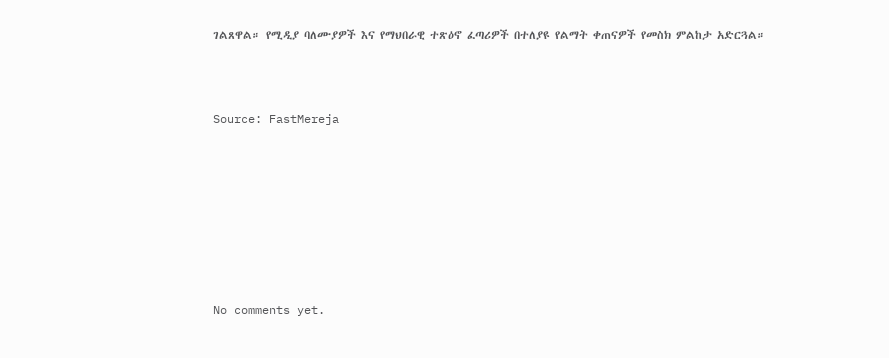ገልጸዋል። የሚዲያ ባለሙያዎች እና የማህበራዊ ተጽዕኖ ፈጣሪዎች በተለያዩ የልማት ቀጠናዎች የመስክ ምልከታ አድርጓል።



Source: FastMereja








No comments yet.